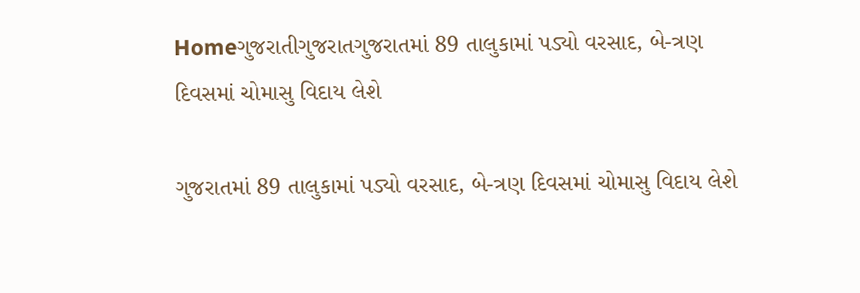Homeગુજરાતીગુજરાતગુજરાતમાં 89 તાલુકામાં પડ્યો વરસાદ, બે-ત્રણ દિવસમાં ચોમાસુ વિદાય લેશે

ગુજરાતમાં 89 તાલુકામાં પડ્યો વરસાદ, બે-ત્રણ દિવસમાં ચોમાસુ વિદાય લેશે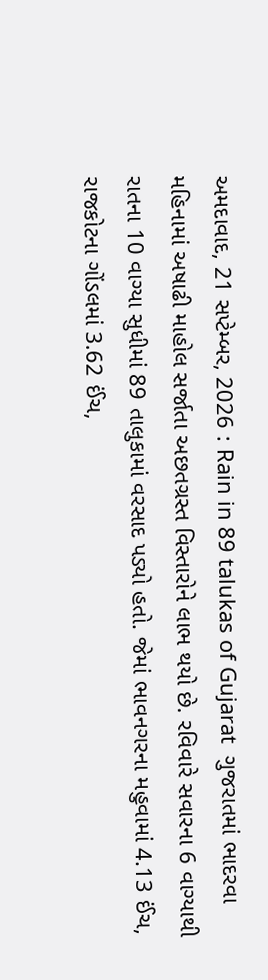અમદાવાદ, 21 સપ્ટેમ્બર, 2026 : Rain in 89 talukas of Gujarat  ગુજરાતમાં ભાદરવા મહિનામાં અષાઢી માહોલ સર્જાતા અછતગ્રસ્ત વિસ્તારોને લાભ થયો છે. રવિવારે સવારના 6 વાગ્યાથી રાતના 10 વાગ્યા સુધીમાં 89 તાલુકામાં વરસાદ પડ્યો હતો. જેમાં ભાવનગરના મહુવામાં 4.13 ઈંચ, રાજકોટના ગોંડલમાં 3.62 ઈંચ,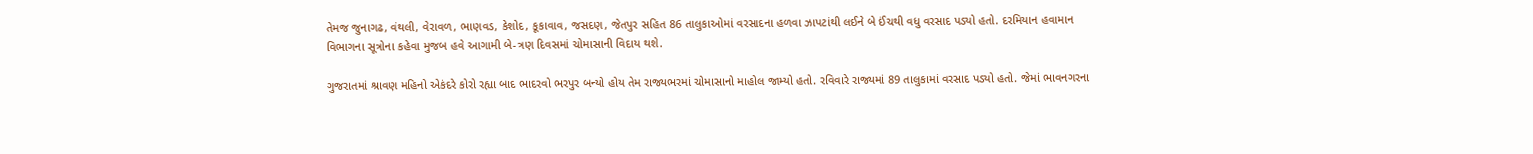તેમજ જુનાગઢ, વંથલી, વેરાવળ, ભાણવડ, કેશોદ, કૂકાવાવ, જસદણ, જેતપુર સહિત 86 તાલુકાઓમાં વરસાદના હળવા ઝાપટાંથી લઈને બે ઈંચથી વધુ વરસાદ પડ્યો હતો. દરમિયાન હવામાન વિભાગના સૂત્રોના કહેવા મુજબ હવે આગામી બે-ત્રણ દિવસમાં ચોમાસાની વિદાય થશે.

ગુજરાતમાં શ્રાવણ મહિનો એકંદરે કોરો રહ્યા બાદ ભાદરવો ભરપુર બન્યો હોય તેમ રાજ્યભરમાં ચોમાસાનો માહોલ જામ્યો હતો. રવિવારે રાજ્યમાં 89 તાલુકામાં વરસાદ પડ્યો હતો. જેમાં ભાવનગરના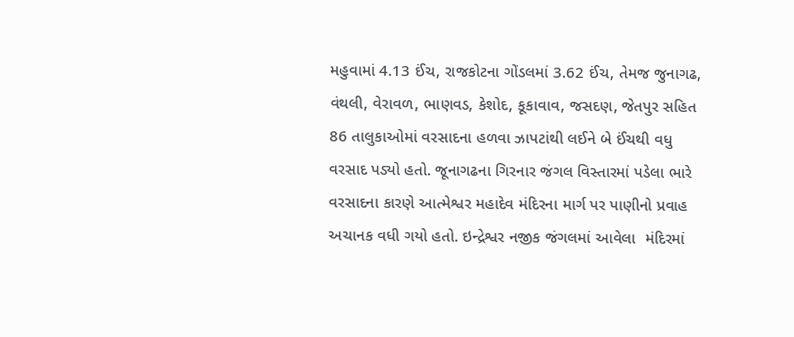મહુવામાં 4.13 ઈંચ, રાજકોટના ગોંડલમાં 3.62 ઈંચ, તેમજ જુનાગઢ, વંથલી, વેરાવળ, ભાણવડ, કેશોદ, કૂકાવાવ, જસદણ, જેતપુર સહિત 86 તાલુકાઓમાં વરસાદના હળવા ઝાપટાંથી લઈને બે ઈંચથી વધુ વરસાદ પડ્યો હતો. જૂનાગઢના ગિરનાર જંગલ વિસ્તારમાં પડેલા ભારે વરસાદના કારણે આત્મેશ્વર મહાદેવ મંદિરના માર્ગ પર પાણીનો પ્રવાહ અચાનક વધી ગયો હતો. ઇન્દ્રેશ્વર નજીક જંગલમાં આવેલા  મંદિરમાં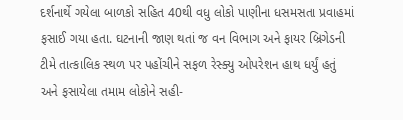દર્શનાર્થે ગયેલા બાળકો સહિત 40થી વધુ લોકો પાણીના ધસમસતા પ્રવાહમાં ફસાઈ ગયા હતા. ઘટનાની જાણ થતાં જ વન વિભાગ અને ફાયર બ્રિગેડની ટીમે તાત્કાલિક સ્થળ પર પહોંચીને સફળ રેસ્ક્યુ ઓપરેશન હાથ ધર્યું હતું અને ફસાયેલા તમામ લોકોને સહી-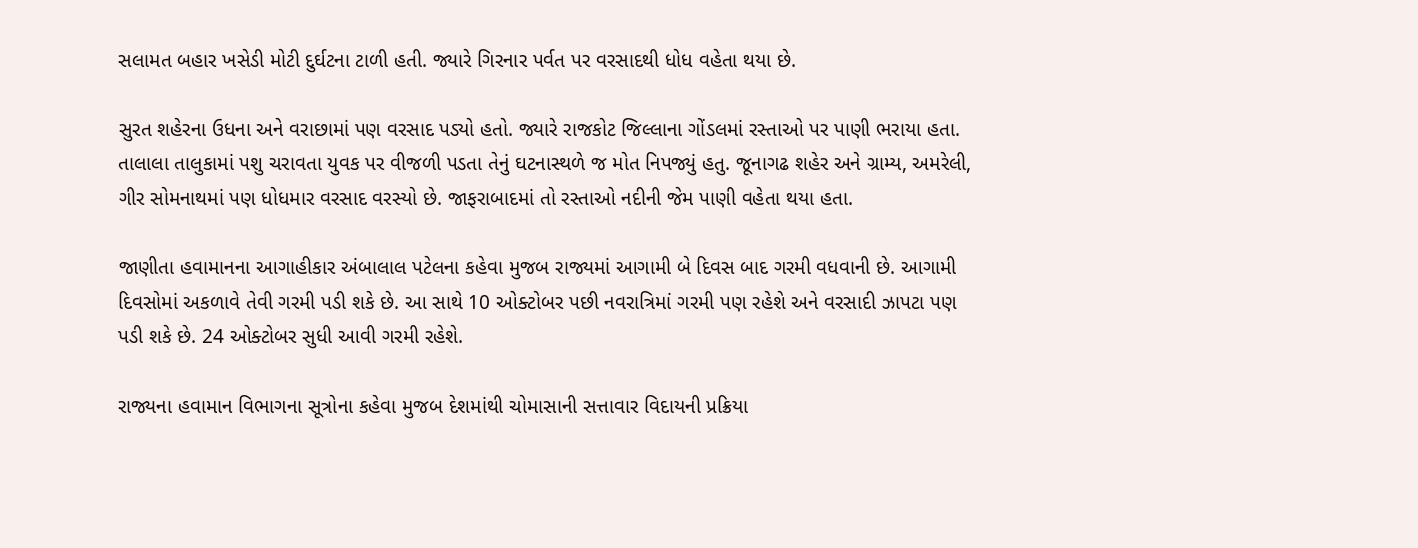સલામત બહાર ખસેડી મોટી દુર્ઘટના ટાળી હતી. જ્યારે ગિરનાર પર્વત પર વરસાદથી ધોધ વહેતા થયા છે.

સુરત શહેરના ઉધના અને વરાછામાં પણ વરસાદ પડ્યો હતો. જ્યારે રાજકોટ જિલ્લાના ગોંડલમાં રસ્તાઓ પર પાણી ભરાયા હતા. તાલાલા તાલુકામાં પશુ ચરાવતા યુવક પર વીજળી પડતા તેનું ઘટનાસ્થળે જ મોત નિપજ્યું હતુ. જૂનાગઢ શહેર અને ગ્રામ્ય, અમરેલી, ગીર સોમનાથમાં પણ ધોધમાર વરસાદ વરસ્યો છે. જાફરાબાદમાં તો રસ્તાઓ નદીની જેમ પાણી વહેતા થયા હતા.

જાણીતા હવામાનના આગાહીકાર અંબાલાલ પટેલના કહેવા મુજબ રાજ્યમાં આગામી બે દિવસ બાદ ગરમી વધવાની છે. આગામી દિવસોમાં અકળાવે તેવી ગરમી પડી શકે છે. આ સાથે 10 ઓક્ટોબર પછી નવરાત્રિમાં ગરમી પણ રહેશે અને વરસાદી ઝાપટા પણ પડી શકે છે. 24 ઓક્ટોબર સુધી આવી ગરમી રહેશે.

રાજ્યના હવામાન વિભાગના સૂત્રોના કહેવા મુજબ દેશમાંથી ચોમાસાની સત્તાવાર વિદાયની પ્રક્રિયા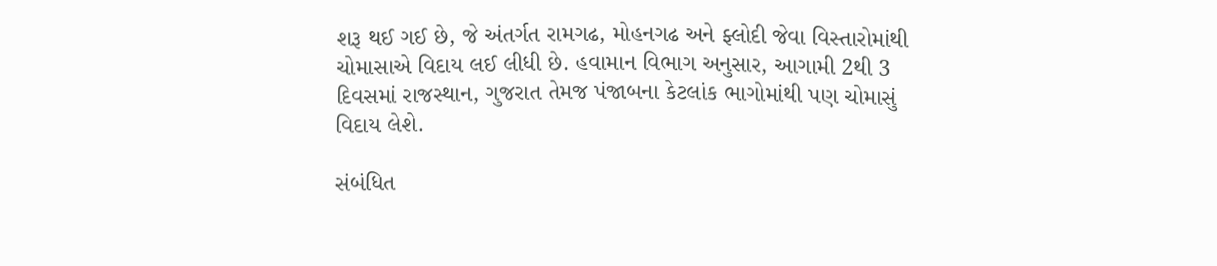શરૂ થઈ ગઈ છે, જે અંતર્ગત રામગઢ, મોહનગઢ અને ફ્લોદી જેવા વિસ્તારોમાંથી ચોમાસાએ વિદાય લઈ લીધી છે. હવામાન વિભાગ અનુસાર, આગામી 2થી 3 દિવસમાં રાજસ્થાન, ગુજરાત તેમજ પંજાબના કેટલાંક ભાગોમાંથી પણ ચોમાસું વિદાય લેશે.

સંબંધિત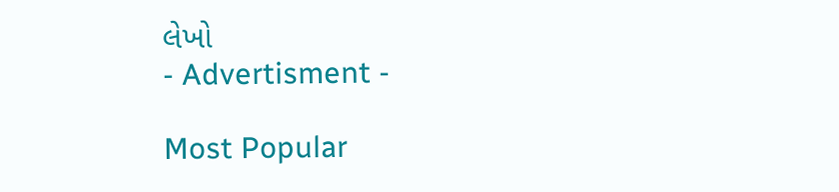લેખો
- Advertisment -

Most Popular